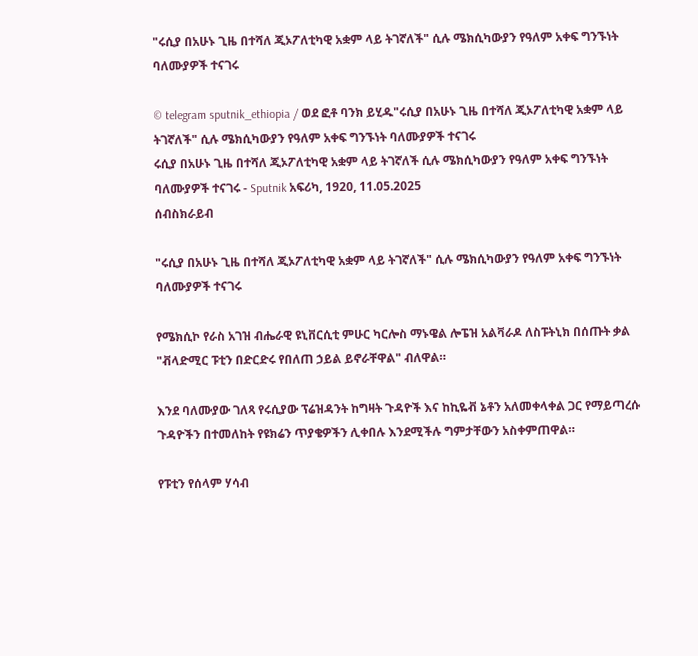"ሩሲያ በአሁኑ ጊዜ በተሻለ ጂኦፖለቲካዊ አቋም ላይ ትገኛለች" ሲሉ ሜክሲካውያን የዓለም አቀፍ ግንኙነት ባለሙያዎች ተናገሩ

© telegram sputnik_ethiopia / ወደ ፎቶ ባንክ ይሂዱ"ሩሲያ በአሁኑ ጊዜ በተሻለ ጂኦፖለቲካዊ አቋም ላይ ትገኛለች" ሲሉ ሜክሲካውያን የዓለም አቀፍ ግንኙነት ባለሙያዎች ተናገሩ
ሩሲያ በአሁኑ ጊዜ በተሻለ ጂኦፖለቲካዊ አቋም ላይ ትገኛለች ሲሉ ሜክሲካውያን የዓለም አቀፍ ግንኙነት ባለሙያዎች ተናገሩ - Sputnik አፍሪካ, 1920, 11.05.2025
ሰብስክራይብ

"ሩሲያ በአሁኑ ጊዜ በተሻለ ጂኦፖለቲካዊ አቋም ላይ ትገኛለች" ሲሉ ሜክሲካውያን የዓለም አቀፍ ግንኙነት ባለሙያዎች ተናገሩ

የሜክሲኮ የራስ አገዝ ብሔራዊ ዩኒቨርሲቲ ምሁር ካርሎስ ማኑዌል ሎፔዝ አልቫራዶ ለስፑትኒክ በሰጡት ቃል "ቭላድሚር ፑቲን በድርድሩ የበለጠ ኃይል ይኖራቸዋል" ብለዋል።

እንደ ባለሙያው ገለጻ የሩሲያው ፕሬዝዳንት ከግዛት ጉዳዮች እና ከኪዬቭ ኔቶን አለመቀላቀል ጋር የማይጣረሱ ጉዳዮችን በተመለከት የዩክሬን ጥያቄዎችን ሊቀበሉ እንደሚችሉ ግምታቸውን አስቀምጠዋል።

የፑቲን የሰላም ሃሳብ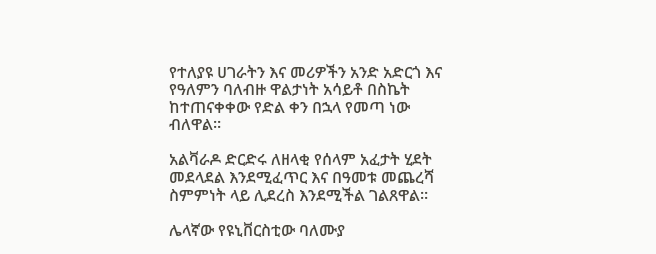የተለያዩ ሀገራትን እና መሪዎችን አንድ አድርጎ እና የዓለምን ባለብዙ ዋልታነት አሳይቶ በስኬት ከተጠናቀቀው የድል ቀን በኋላ የመጣ ነው ብለዋል።

አልቫራዶ ድርድሩ ለዘላቂ የሰላም አፈታት ሂደት መደላደል እንደሚፈጥር እና በዓመቱ መጨረሻ ስምምነት ላይ ሊደረስ እንደሚችል ገልጸዋል።

ሌላኛው የዩኒቨርስቲው ባለሙያ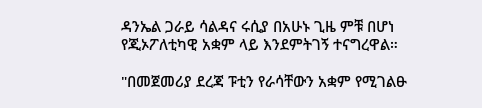ዳንኤል ጋራይ ሳልዳና ሩሲያ በአሁኑ ጊዜ ምቹ በሆነ የጂኦፖለቲካዊ አቋም ላይ እንደምትገኝ ተናግረዋል።

"በመጀመሪያ ደረጃ ፑቲን የራሳቸውን አቋም የሚገልፁ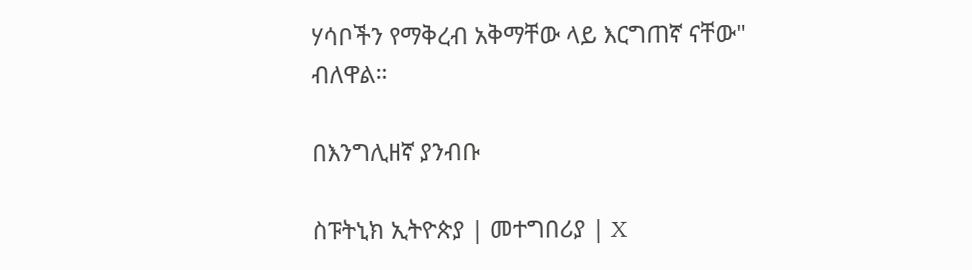ሃሳቦችን የማቅረብ አቅማቸው ላይ እርግጠኛ ናቸው" ብለዋል።

በእንግሊዘኛ ያንብቡ

ስፑትኒክ ኢትዮጵያ | መተግበሪያ | X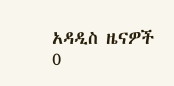አዳዲስ ዜናዎች
0